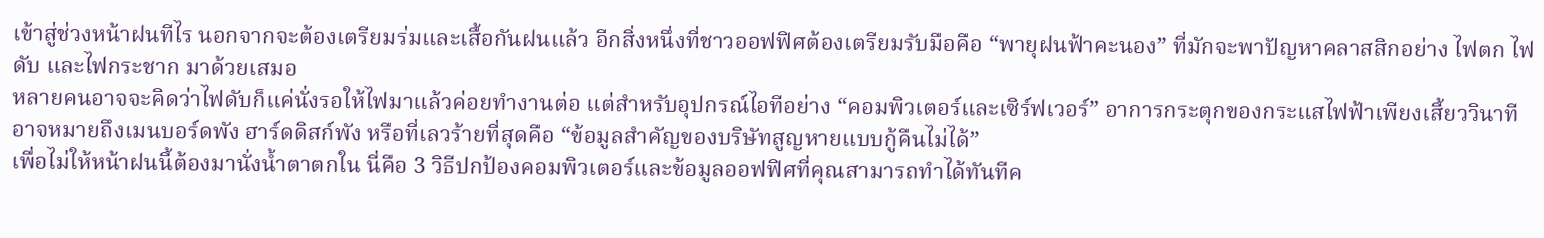เข้าสู่ช่วงหน้าฝนทีไร นอกจากจะต้องเตรียมร่มและเสื้อกันฝนแล้ว อีกสิ่งหนึ่งที่ชาวออฟฟิศต้องเตรียมรับมือคือ “พายุฝนฟ้าคะนอง” ที่มักจะพาปัญหาคลาสสิกอย่าง ไฟตก ไฟดับ และไฟกระชาก มาด้วยเสมอ
หลายคนอาจจะคิดว่าไฟดับก็แค่นั่งรอให้ไฟมาแล้วค่อยทำงานต่อ แต่สำหรับอุปกรณ์ไอทีอย่าง “คอมพิวเตอร์และเซิร์ฟเวอร์” อาการกระตุกของกระแสไฟฟ้าเพียงเสี้ยววินาที อาจหมายถึงเมนบอร์ดพัง ฮาร์ดดิสก์พัง หรือที่เลวร้ายที่สุดคือ “ข้อมูลสำคัญของบริษัทสูญหายแบบกู้คืนไม่ได้”
เพื่อไม่ให้หน้าฝนนี้ต้องมานั่งน้ำตาตกใน นี่คือ 3 วิธีปกป้องคอมพิวเตอร์และข้อมูลออฟฟิศที่คุณสามารถทำได้ทันทีค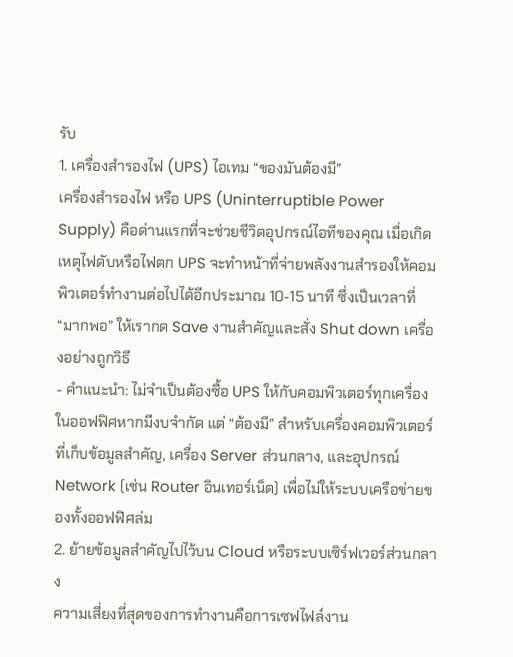รับ
1. เครื่องสำรองไฟ (UPS) ไอเทม “ของมันต้องมี”
เครื่องสำรองไฟ หรือ UPS (Uninterruptible Power Supply) คือด่านแรกที่จะช่วยชีวิตอุปกรณ์ไอทีของคุณ เมื่อเกิดเหตุไฟดับหรือไฟตก UPS จะทำหน้าที่จ่ายพลังงานสำรองให้คอมพิวเตอร์ทำงานต่อไปได้อีกประมาณ 10-15 นาที ซึ่งเป็นเวลาที่ “มากพอ” ให้เรากด Save งานสำคัญและสั่ง Shut down เครื่องอย่างถูกวิธี
- คำแนะนำ: ไม่จำเป็นต้องซื้อ UPS ให้กับคอมพิวเตอร์ทุกเครื่องในออฟฟิศหากมีงบจำกัด แต่ “ต้องมี” สำหรับเครื่องคอมพิวเตอร์ที่เก็บข้อมูลสำคัญ, เครื่อง Server ส่วนกลาง, และอุปกรณ์ Network (เช่น Router อินเทอร์เน็ต) เพื่อไม่ให้ระบบเครือข่ายของทั้งออฟฟิศล่ม
2. ย้ายข้อมูลสำคัญไปไว้บน Cloud หรือระบบเซิร์ฟเวอร์ส่วนกลาง
ความเสี่ยงที่สุดของการทำงานคือการเซฟไฟล์งาน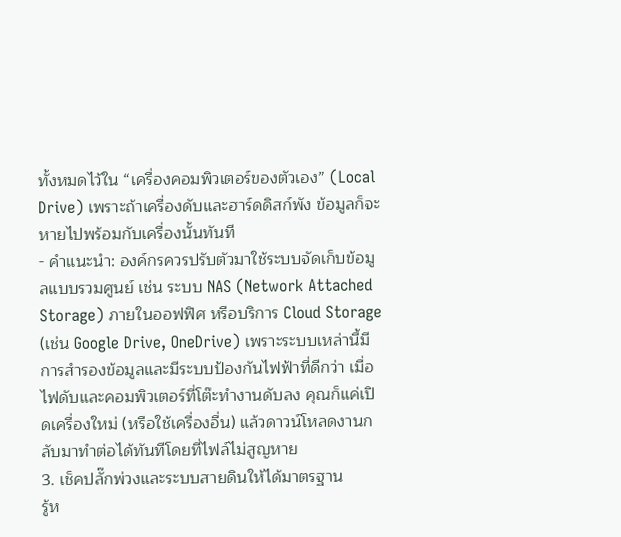ทั้งหมดไว้ใน “เครื่องคอมพิวเตอร์ของตัวเอง” (Local Drive) เพราะถ้าเครื่องดับและฮาร์ดดิสก์พัง ข้อมูลก็จะหายไปพร้อมกับเครื่องนั้นทันที
- คำแนะนำ: องค์กรควรปรับตัวมาใช้ระบบจัดเก็บข้อมูลแบบรวมศูนย์ เช่น ระบบ NAS (Network Attached Storage) ภายในออฟฟิศ หรือบริการ Cloud Storage (เช่น Google Drive, OneDrive) เพราะระบบเหล่านี้มีการสำรองข้อมูลและมีระบบป้องกันไฟฟ้าที่ดีกว่า เมื่อไฟดับและคอมพิวเตอร์ที่โต๊ะทำงานดับลง คุณก็แค่เปิดเครื่องใหม่ (หรือใช้เครื่องอื่น) แล้วดาวน์โหลดงานกลับมาทำต่อได้ทันทีโดยที่ไฟล์ไม่สูญหาย
3. เช็คปลั๊กพ่วงและระบบสายดินให้ได้มาตรฐาน
รู้ห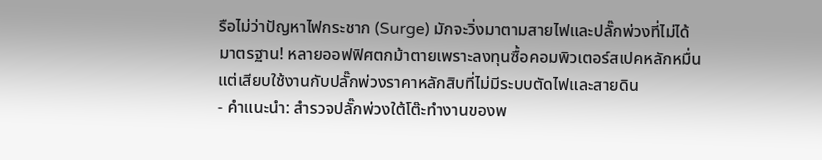รือไม่ว่าปัญหาไฟกระชาก (Surge) มักจะวิ่งมาตามสายไฟและปลั๊กพ่วงที่ไม่ได้มาตรฐาน! หลายออฟฟิศตกม้าตายเพราะลงทุนซื้อคอมพิวเตอร์สเปคหลักหมื่น แต่เสียบใช้งานกับปลั๊กพ่วงราคาหลักสิบที่ไม่มีระบบตัดไฟและสายดิน
- คำแนะนำ: สำรวจปลั๊กพ่วงใต้โต๊ะทำงานของพ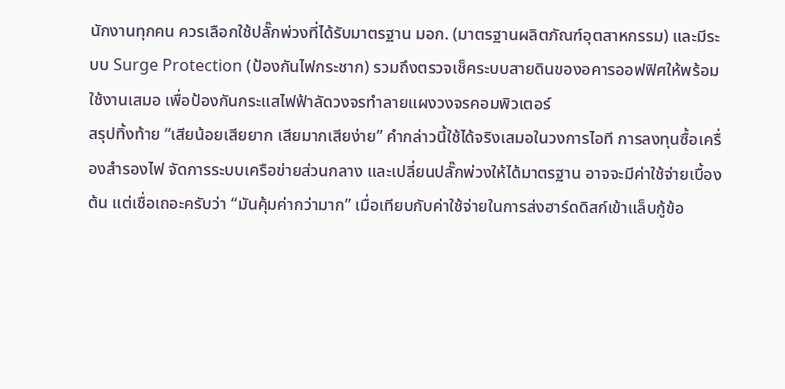นักงานทุกคน ควรเลือกใช้ปลั๊กพ่วงที่ได้รับมาตรฐาน มอก. (มาตรฐานผลิตภัณฑ์อุตสาหกรรม) และมีระบบ Surge Protection (ป้องกันไฟกระชาก) รวมถึงตรวจเช็คระบบสายดินของอคารออฟฟิศให้พร้อมใช้งานเสมอ เพื่อป้องกันกระแสไฟฟ้าลัดวงจรทำลายแผงวงจรคอมพิวเตอร์
สรุปทิ้งท้าย “เสียน้อยเสียยาก เสียมากเสียง่าย” คำกล่าวนี้ใช้ได้จริงเสมอในวงการไอที การลงทุนซื้อเครื่องสำรองไฟ จัดการระบบเครือข่ายส่วนกลาง และเปลี่ยนปลั๊กพ่วงให้ได้มาตรฐาน อาจจะมีค่าใช้จ่ายเบื้องต้น แต่เชื่อเถอะครับว่า “มันคุ้มค่ากว่ามาก” เมื่อเทียบกับค่าใช้จ่ายในการส่งฮาร์ดดิสก์เข้าแล็บกู้ข้อ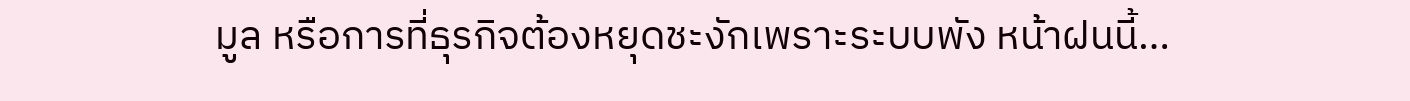มูล หรือการที่ธุรกิจต้องหยุดชะงักเพราะระบบพัง หน้าฝนนี้…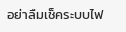อย่าลืมเช็คระบบไฟ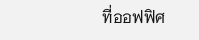ที่ออฟฟิศ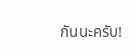กันนะครับ!